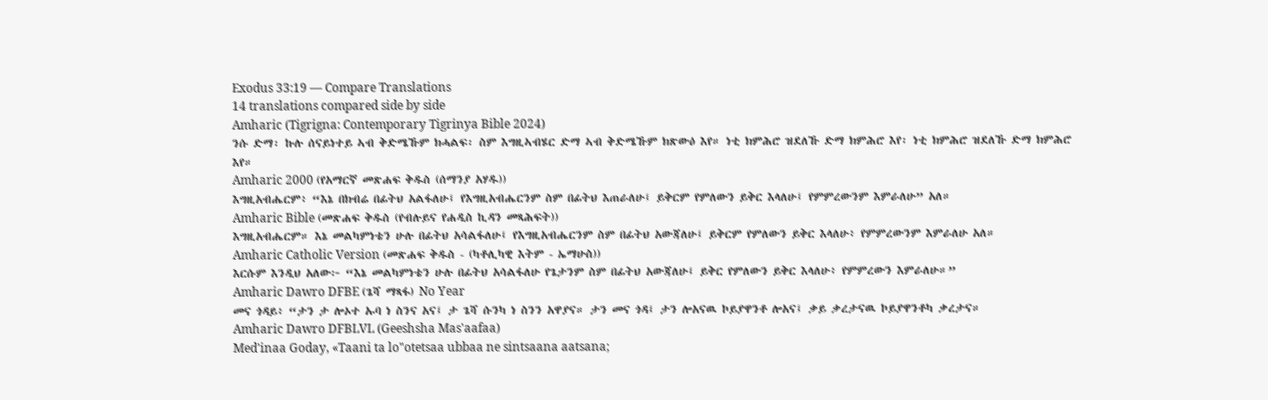Exodus 33:19 — Compare Translations
14 translations compared side by side
Amharic (Tigrigna: Contemporary Tigrinya Bible 2024)
ንሱ ድማ፡ ኩሉ ሰናይነተይ ኣብ ቅድሜኹም ክሓልፍ፡ ስም እግዚኣብሄር ድማ ኣብ ቅድሜኹም ክጽውዕ እየ። ነቲ ክምሕሮ ዝደለኹ ድማ ክምሕሮ እየ፡ ነቲ ክምሕሮ ዝደለኹ ድማ ክምሕሮ እየ።
Amharic 2000 (የአማርኛ መጽሐፍ ቅዱስ (ሰማንያ አሃዱ))
እግዚአብሔርም፥ “እኔ በክብሬ በፊትህ አልፋለሁ፤ የእግዚአብሔርንም ስም በፊትህ እጠራለሁ፤ ይቅርም የምለውን ይቅር እላለሁ፤ የምምረውንም እምራለሁ” አለ።
Amharic Bible (መጽሐፍ ቅዱስ (የብሉይና የሐዲስ ኪዳን መጻሕፍት))
እግዚአብሔርም። እኔ መልካምነቴን ሁሉ በፊትህ አሳልፋለሁ፤ የእግዚአብሔርንም ስም በፊትህ አውጃለሁ፤ ይቅርም የምለውን ይቅር እላለሁ፥ የምምረውንም እምራለሁ አለ።
Amharic Catholic Version (መጽሐፍ ቅዱስ - (ካቶሊካዊ እትም - ኤማሁስ))
እርሱም እንዲህ አለው፦ “እኔ መልካምነቴን ሁሉ በፊትህ አሳልፋለሁ የጌታንም ስም በፊትህ አውጃለሁ፤ ይቅር የምለውን ይቅር እላለሁ፥ የምምረውን እምራለሁ።”
Amharic Dawro DFBE (ጌሻ ማጻፋ) No Year
መና ጎዳይ፥ “ታን ታ ሎኦተ ኡባ ነ ስንና አና፤ ታ ጌሻ ሱንካ ነ ስንን አዋያና። ታን መና ጎዳ፤ ታን ሎአናዉ ኮይያዋንቶ ሎአና፤ ቃይ ቃረታናዉ ኮይያዋንቶካ ቃረታና።
Amharic Dawro DFBLVL (Geeshsha Mas'aafaa)
Med'inaa Goday, «Taani ta lo"otetsaa ubbaa ne sintsaana aatsana;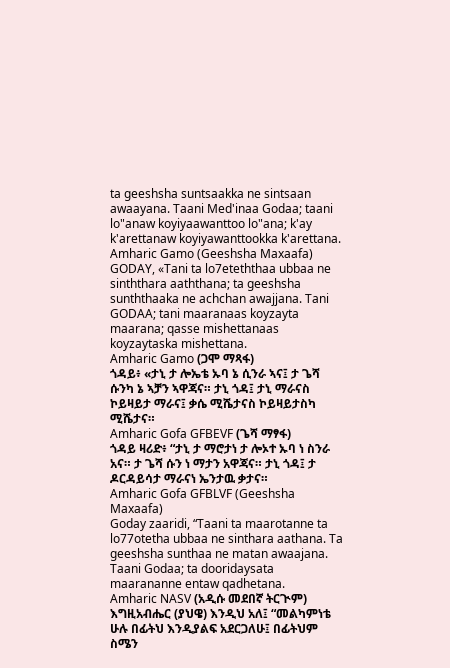ta geeshsha suntsaakka ne sintsaan awaayana. Taani Med'inaa Godaa; taani lo"anaw koyiyaawanttoo lo"ana; k'ay k'arettanaw koyiyawanttookka k'arettana.
Amharic Gamo (Geeshsha Maxaafa)
GODAY, «Tani ta lo7eteththaa ubbaa ne sinththara aaththana; ta geeshsha sunththaaka ne achchan awajjana. Tani GODAA; tani maaranaas koyzayta maarana; qasse mishettanaas koyzaytaska mishettana.
Amharic Gamo (ጋሞ ማጻፋ)
ጎዳይ፥ «ታኒ ታ ሎኤቴ ኡባ ኔ ሲንራ ኣና፤ ታ ጌሻ ሱንካ ኔ ኣቻን ኣዋጃና። ታኒ ጎዳ፤ ታኒ ማራናስ ኮይዛይታ ማራና፤ ቃሴ ሚሼታናስ ኮይዛይታስካ ሚሼታና።
Amharic Gofa GFBEVF (ጌሻ ማፃፋ)
ጎዳይ ዛሪድ፥ “ታኒ ታ ማሮታነ ታ ሎኦተ ኡባ ነ ስንራ አና። ታ ጌሻ ሱን ነ ማታን አዋጃና። ታኒ ጎዳ፤ ታ ዶርዳይሳታ ማራናነ ኤንታዉ ቃታና።
Amharic Gofa GFBLVF (Geeshsha Maxaafa)
Goday zaaridi, “Taani ta maarotanne ta lo77otetha ubbaa ne sinthara aathana. Ta geeshsha sunthaa ne matan awaajana. Taani Godaa; ta dooridaysata maarananne entaw qadhetana.
Amharic NASV (አዲሱ መደበኛ ትርጒም)
እግዚአብሔር (ያህዌ) እንዲህ አለ፤ “መልካምነቴ ሁሉ በፊትህ እንዲያልፍ አደርጋለሁ፤ በፊትህም ስሜን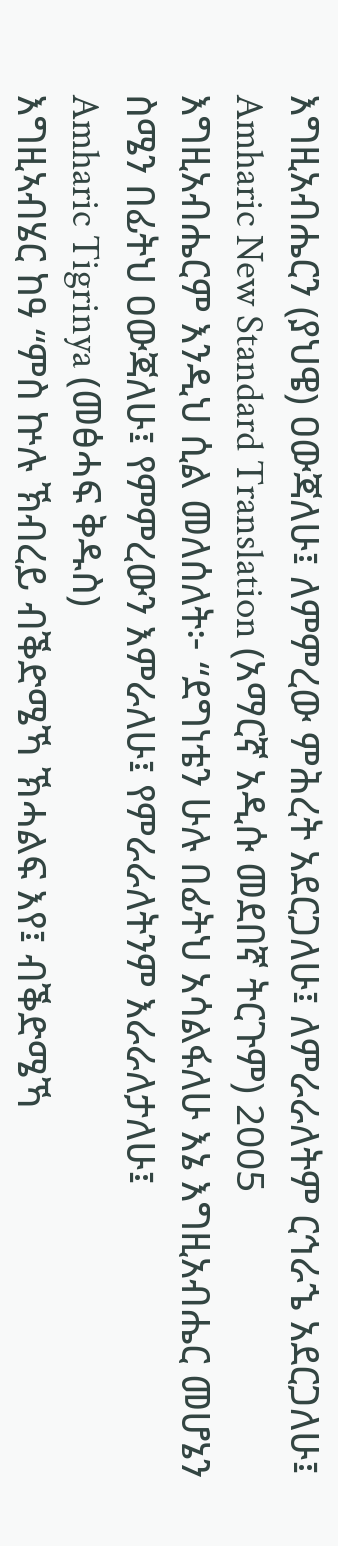እግዚአብሔርን (ያህዌ) ዐውጃለሁ፤ ለምምረው ምሕረት አደርጋለሁ፤ ለምራራለትም ርኅራኄ አደርጋለሁ፤
Amharic New Standard Translation (አማርኛ አዲሱ መደበኛ ትርጉም) 2005
እግዚአብሔርም እንዲህ ሲል መለሰለት፦ “ደግነቴን ሁሉ በፊትህ አሳልፋለሁ እኔ እግዚአብሔር መሆኔን ስሜን በፊትህ ዐውጃለሁ፤ የምምረውን እምራለሁ፤ የምራራለትንም እራራለታለሁ፤
Amharic Tigrinya (መፅሓፍ ቅዱስ)
እግዚኣብሄር ከዓ “ምስ ኵሉ ኽብረይ ብቕድሜኻ ኽሓልፍ እየ፤ ብቕድሜኻ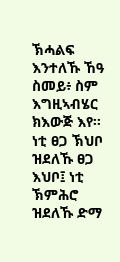ኽሓልፍ እንተለኹ ኸዓ ስመይ፥ ስም እግዚኣብሄር ክእውጅ እየ። ነቲ ፀጋ ኽህቦ ዝደለኹ ፀጋ እህቦ፤ ነቲ ኽምሕሮ ዝደለኹ ድማ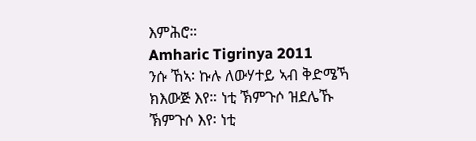እምሕሮ።
Amharic Tigrinya 2011
ንሱ ኸኣ፡ ኩሉ ለውሃተይ ኣብ ቅድሜኻ ክእውጅ እየ። ነቲ ኽምጉሶ ዝደሌኹ ኽምጉሶ እየ፡ ነቲ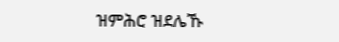ዝምሕሮ ዝደሌኹ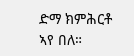ድማ ክምሕርቶ ኣየ በለ።